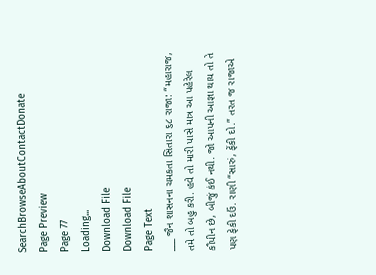SearchBrowseAboutContactDonate
Page Preview
Page 77
Loading...
Download File
Download File
Page Text
___ જૈન શાસનના ચમકતા સિતારા ૬૮ રાજા: “મહારાજ, તમે તો બહુ કરી. હવે તો મારી પાસે માત્ર આ પહેરેલ કૌપીન છે, બીજું કંઈ નથી. જો આપની આજ્ઞા થાય તો તે પણ ફેકી દઉં. રાણી “સારું, ફેંકી દો.” તરત જ રાજાએ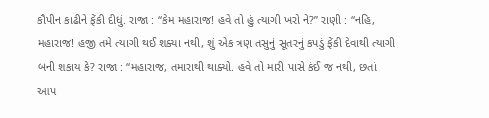કૌપીન કાઢીને ફેંકી દીધું. રાજા : “કેમ મહારાજ! હવે તો હું ત્યાગી ખરો ને?” રાણી : “નહિ, મહારાજ! હજી તમે ત્યાગી થઈ શક્યા નથી, શું એક ત્રણ તસુનું સૂતરનું કપડું ફેંકી દેવાથી ત્યાગી બની શકાય કે? રાજા : “મહારાજ, તમારાથી થાક્યો. હવે તો મારી પાસે કંઈ જ નથી, છતાં આપ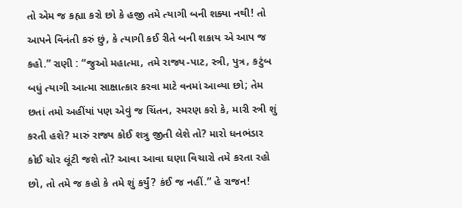તો એમ જ કહ્યા કરો છો કે હજી તમે ત્યાગી બની શક્યા નથી! તો આપને વિનંતી કરું છું, કે ત્યાગી કઈ રીતે બની શકાય એ આપ જ કહો.” રાણી : “જુઓ મહાત્મા, તમે રાજ્ય-પાટ, સ્ત્રી, પુત્ર, કટુંબ બધું ત્યાગી આત્મા સાક્ષાત્કાર કરવા માટે વનમાં આવ્યા છો; તેમ છતાં તમો અહીંયાં પણ એવું જ ચિંતન, સ્મરણ કરો કે, મારી સ્ત્રી શું કરતી હશે? મારું રાજ્ય કોઈ શત્રુ જીતી લેશે તો? મારો ધનભંડાર કોઈ ચોર લૂંટી જશે તો? આવા આવા ઘણા વિચારો તમે કરતા રહો છો, તો તમે જ કહો કે તમે શું કર્યું? કંઈ જ નહીં.” હે રાજન!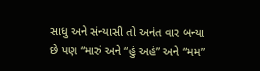સાધુ અને સંન્યાસી તો અનંત વાર બન્યા છે પણ “મારું અને “હું અહં” અને “મમ”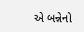એ બન્નેનો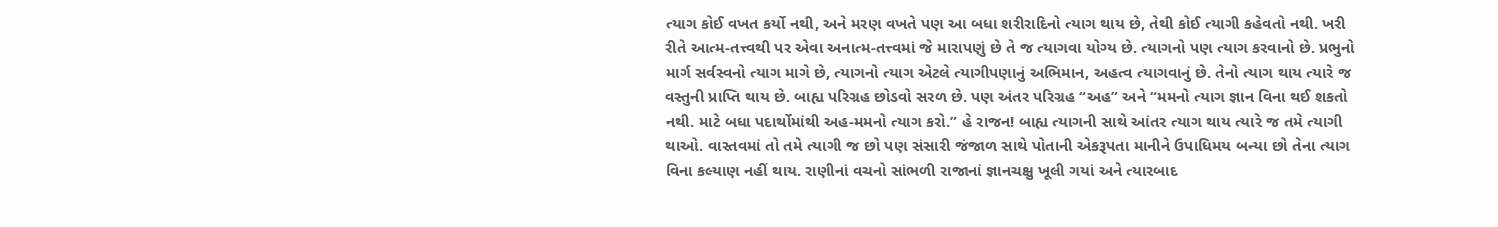ત્યાગ કોઈ વખત કર્યો નથી, અને મરણ વખતે પણ આ બધા શરીરાદિનો ત્યાગ થાય છે, તેથી કોઈ ત્યાગી કહેવતો નથી. ખરી રીતે આત્મ-તત્ત્વથી પર એવા અનાત્મ-તત્ત્વમાં જે મારાપણું છે તે જ ત્યાગવા યોગ્ય છે. ત્યાગનો પણ ત્યાગ કરવાનો છે. પ્રભુનો માર્ગ સર્વસ્વનો ત્યાગ માગે છે, ત્યાગનો ત્યાગ એટલે ત્યાગીપણાનું અભિમાન, અહત્વ ત્યાગવાનું છે. તેનો ત્યાગ થાય ત્યારે જ વસ્તુની પ્રાપ્તિ થાય છે. બાહ્ય પરિગ્રહ છોડવો સરળ છે. પણ અંતર પરિગ્રહ “અહ” અને “મમનો ત્યાગ જ્ઞાન વિના થઈ શકતો નથી. માટે બધા પદાર્થોમાંથી અહ-મમનો ત્યાગ કરો.” હે રાજન! બાહ્ય ત્યાગની સાથે આંતર ત્યાગ થાય ત્યારે જ તમે ત્યાગી થાઓ. વાસ્તવમાં તો તમે ત્યાગી જ છો પણ સંસારી જંજાળ સાથે પોતાની એકરૂપતા માનીને ઉપાધિમય બન્યા છો તેના ત્યાગ વિના કલ્યાણ નહીં થાય. રાણીનાં વચનો સાંભળી રાજાનાં જ્ઞાનચક્ષુ ખૂલી ગયાં અને ત્યારબાદ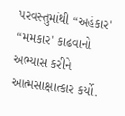પરવસ્તુમાંથી “અહંકાર' “મમકાર' કાઢવાનો અભ્યાસ કરીને આત્મસાક્ષાત્કાર કર્યો.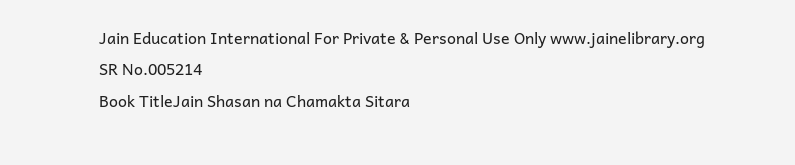Jain Education International For Private & Personal Use Only www.jainelibrary.org
SR No.005214
Book TitleJain Shasan na Chamakta Sitara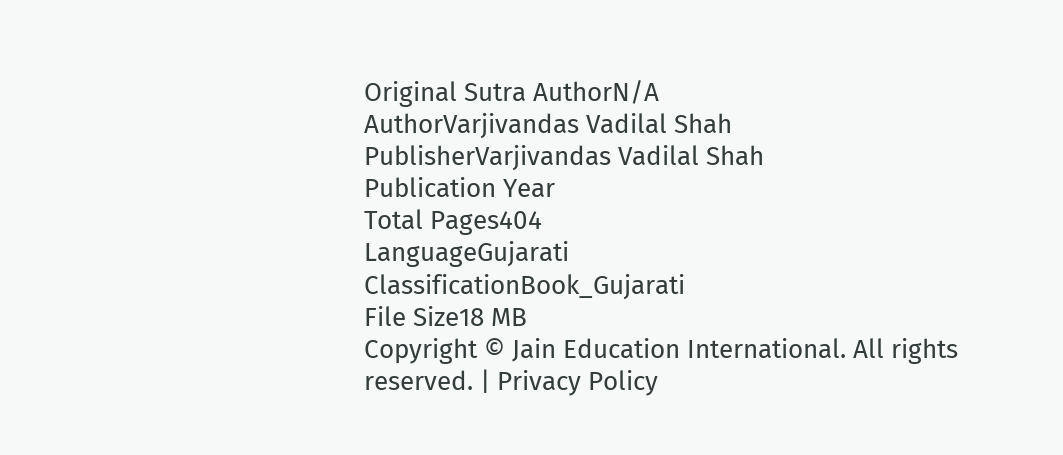Original Sutra AuthorN/A
AuthorVarjivandas Vadilal Shah
PublisherVarjivandas Vadilal Shah
Publication Year
Total Pages404
LanguageGujarati
ClassificationBook_Gujarati
File Size18 MB
Copyright © Jain Education International. All rights reserved. | Privacy Policy